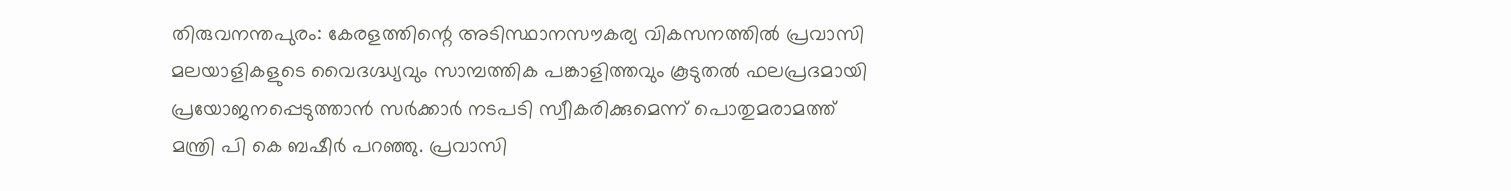തിരുവനന്തപുരം: കേരളത്തിന്റെ അടിസ്ഥാനസൗകര്യ വികസനത്തിൽ പ്രവാസി മലയാളികളുടെ വൈദഗ്ദ്ധ്യവും സാമ്പത്തിക പങ്കാളിത്തവും കൂടുതൽ ഫലപ്രദമായി പ്രയോജനപ്പെടുത്താൻ സർക്കാർ നടപടി സ്വീകരിക്കുമെന്ന് പൊതുമരാമത്ത് മന്ത്രി പി കെ ബഷീർ പറഞ്ഞു. പ്രവാസി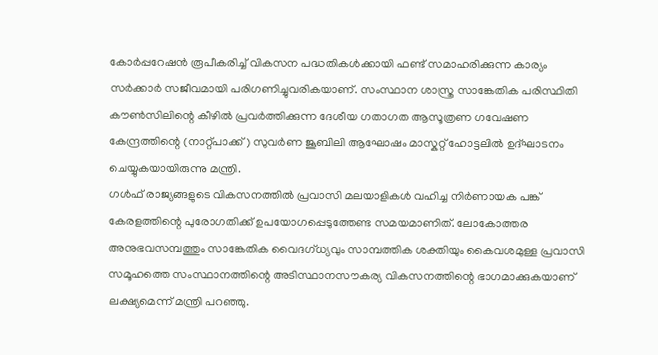കോർപ്പറേഷൻ രൂപീകരിച്ച് വികസന പദ്ധതികൾക്കായി ഫണ്ട് സമാഹരിക്കുന്ന കാര്യം സർക്കാർ സജീവമായി പരിഗണിച്ചുവരികയാണ്. സംസ്ഥാന ശാസ്ത്ര സാങ്കേതിക പരിസ്ഥിതി കൗൺസിലിന്റെ കീഴിൽ പ്രവർത്തിക്കുന്ന ദേശീയ ഗതാഗത ആസൂത്രണ ഗവേഷണ കേന്ദ്രത്തിന്റെ (നാറ്റ്പാക്ക്) സുവർണ ജൂബിലി ആഘോഷം മാസ്കറ്റ് ഹോട്ടലിൽ ഉദ്ഘാടനം ചെയ്യുകയായിരുന്നു മന്ത്രി.
ഗൾഫ് രാജ്യങ്ങളുടെ വികസനത്തിൽ പ്രവാസി മലയാളികൾ വഹിച്ച നിർണായക പങ്ക് കേരളത്തിന്റെ പുരോഗതിക്ക് ഉപയോഗപ്പെടുത്തേണ്ട സമയമാണിത്. ലോകോത്തര അനുഭവസമ്പത്തും സാങ്കേതിക വൈദഗ്ധ്യവും സാമ്പത്തിക ശക്തിയും കൈവശമുള്ള പ്രവാസി സമൂഹത്തെ സംസ്ഥാനത്തിന്റെ അടിസ്ഥാനസൗകര്യ വികസനത്തിന്റെ ഭാഗമാക്കുകയാണ് ലക്ഷ്യമെന്ന് മന്ത്രി പറഞ്ഞു.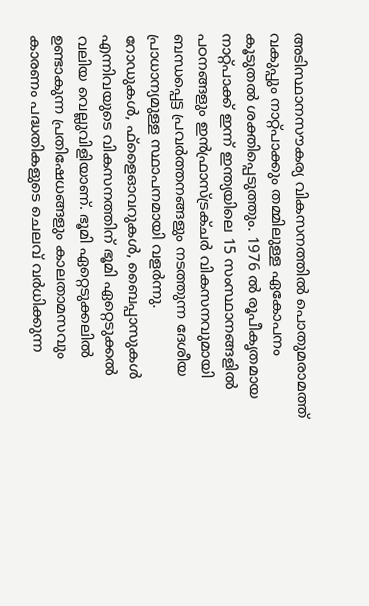അടിസ്ഥാനസൗകര്യ വികസനത്തിൽ പൊതുമരാമത്ത് വകുപ്പും നാറ്റ്പാക്കും തമ്മിലുള്ള ഏകോപനം കൂടുതൽ ശക്തിപ്പെടുത്തും. 1976 ൽ രൂപീകൃതമായ നാറ്റ്പാക്ക് ഇന്ന് ഇന്ത്യയിലെ 15 സംസ്ഥാനങ്ങളിൽ പഠനങ്ങളും ഇൻഫ്രാസ്ട്രക്ചർ വികസനവുമായി ബന്ധപ്പെട്ട പ്രവർത്തനങ്ങളും നടത്തുന്ന ദേശീയ പ്രാധാന്യമുള്ള സ്ഥാപനമായി വളർന്നു.
റോഡുകൾ, ഫ്ളൈഓവറുകൾ, ബൈപ്പാസുകൾ എന്നിവയുടെ വികസനത്തിന് ഭൂമി ഏറ്റെടുക്കൽ വലിയ വെല്ലുവിളിയാണ്. ഭൂമി ഏറ്റെടുക്കലിൽ ഉണ്ടാകുന്ന പ്രതിഷേധങ്ങളും കാലതാമസവും കാരണം പദ്ധതികളുടെ ചെലവ് വർധിക്കുന്ന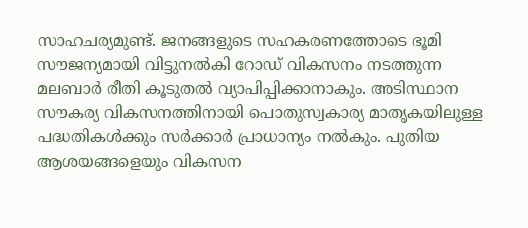സാഹചര്യമുണ്ട്. ജനങ്ങളുടെ സഹകരണത്തോടെ ഭൂമി സൗജന്യമായി വിട്ടുനൽകി റോഡ് വികസനം നടത്തുന്ന മലബാർ രീതി കൂടുതൽ വ്യാപിപ്പിക്കാനാകും. അടിസ്ഥാന സൗകര്യ വികസനത്തിനായി പൊതുസ്വകാര്യ മാതൃകയിലുള്ള പദ്ധതികൾക്കും സർക്കാർ പ്രാധാന്യം നൽകും. പുതിയ ആശയങ്ങളെയും വികസന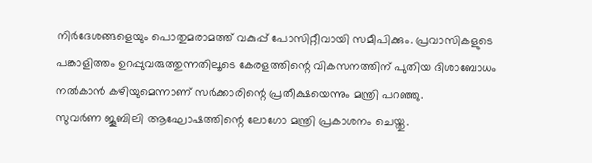നിർദേശങ്ങളെയും പൊതുമരാമത്ത് വകുപ്പ് പോസിറ്റീവായി സമീപിക്കും. പ്രവാസികളുടെ പങ്കാളിത്തം ഉറപ്പുവരുത്തുന്നതിലൂടെ കേരളത്തിന്റെ വികസനത്തിന് പുതിയ ദിശാബോധം നൽകാൻ കഴിയുമെന്നാണ് സർക്കാരിന്റെ പ്രതീക്ഷയെന്നും മന്ത്രി പറഞ്ഞു.
സുവർണ ജൂബിലി ആഘോഷത്തിന്റെ ലോഗോ മന്ത്രി പ്രകാശനം ചെയ്തു.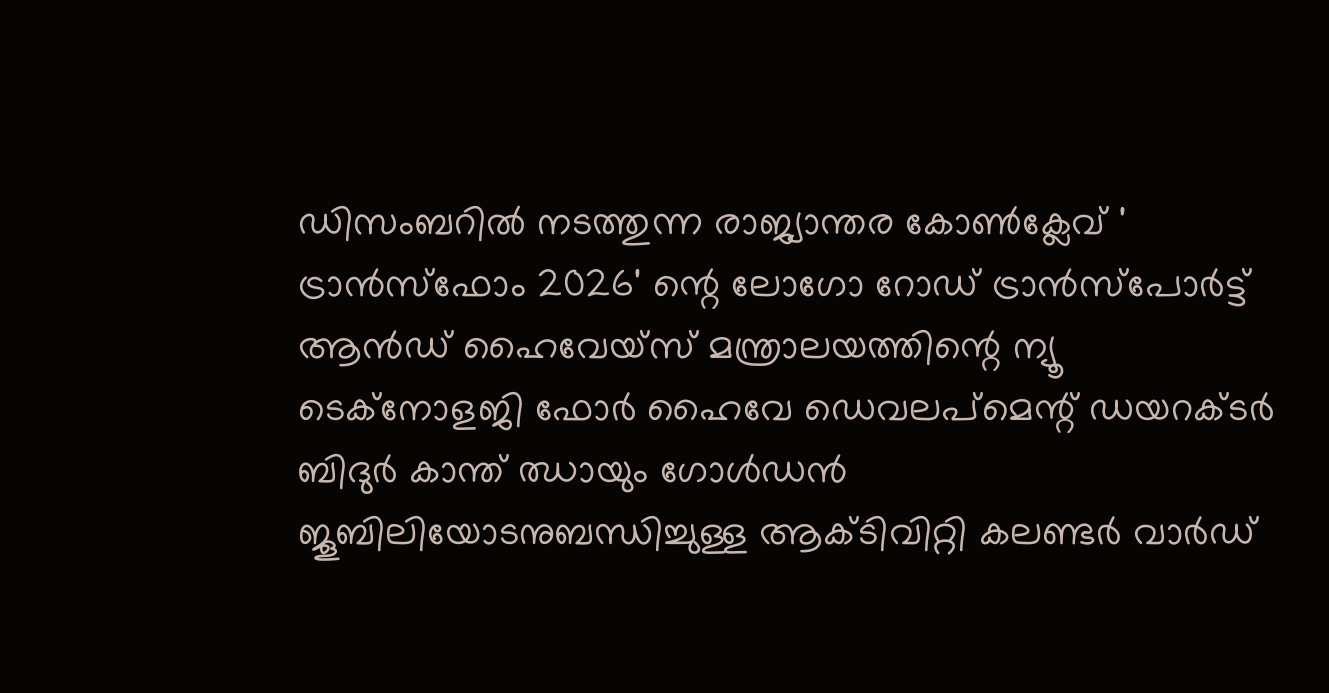ഡിസംബറിൽ നടത്തുന്ന രാജ്യാന്തര കോൺക്ലേവ് ' ട്രാൻസ്ഫോം 2026' ന്റെ ലോഗോ റോഡ് ട്രാൻസ്പോർട്ട് ആൻഡ് ഹൈവേയ്സ് മന്ത്രാലയത്തിന്റെ ന്യൂ ടെക്നോളജി ഫോർ ഹൈവേ ഡെവലപ്മെന്റ് ഡയറക്ടർ ബിദുർ കാന്ത് ഝായും ഗോൾഡൻ ജൂബിലിയോടനുബന്ധിച്ചുള്ള ആക്ടിവിറ്റി കലണ്ടർ വാർഡ്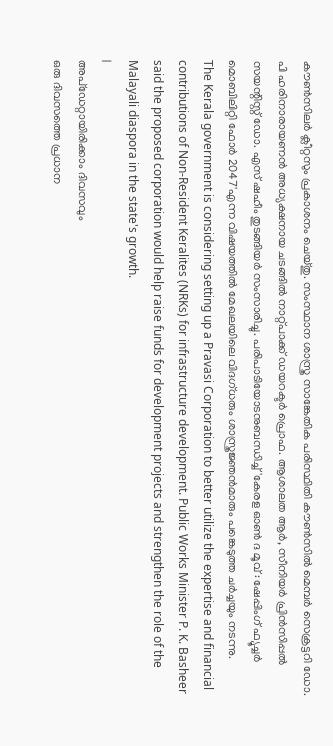കൗൺസിലർ ക്ലീറ്റസും പ്രകാശനം ചെയ്തു. സംസ്ഥാന ശാസ്ത്ര സാങ്കേതിക പരിസ്ഥിതി കൗൺസിൽ മെമ്പർ സെക്രട്ടറി ഡോ. പി ഹരിനാരായണൻ അധ്യക്ഷനായ ചടങ്ങിൽ നാറ്റ്പാക്ക് ഡയറക്ടർ പ്രൊഫ. ആശാലത ആർ, സീനിയർ പ്രിൻസിപ്പൽ സയന്റിസ്റ്റ് ഡോ. എസ് ഷഹീം തുടങ്ങിയർ സംസാരിച്ചു. പരിപാടിയോടനുബന്ധിച്ച് 'കേരള ഓൺ ദ മൂവ് : ഷേപ്പിംഗ് ഫ്യൂച്ചർ മൊബിലിറ്റി ഫോർ 2047'എന്ന വിഷയത്തിൽ മേഖലയിലെ വിദഗ്ധരും ശാസ്ത്രജ്ഞൻമാരും പങ്കെടുത്ത ചർച്ചയും നടന്നു.
The Kerala government is considering setting up a Pravasi Corporation to better utilize the expertise and financial contributions of Non-Resident Keralites (NRKs) for infrastructure development. Public Works Minister P. K. Basheer said the proposed corporation would help raise funds for development projects and strengthen the role of the Malayali diaspora in the state's growth.
|
അപ്ഡേറ്റായിരിക്കാം ദിവസവും
ഒരു ദിവസത്തെ പ്രധാന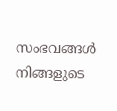സംഭവങ്ങൾ നിങ്ങളുടെ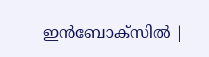ഇൻബോക്സിൽ |